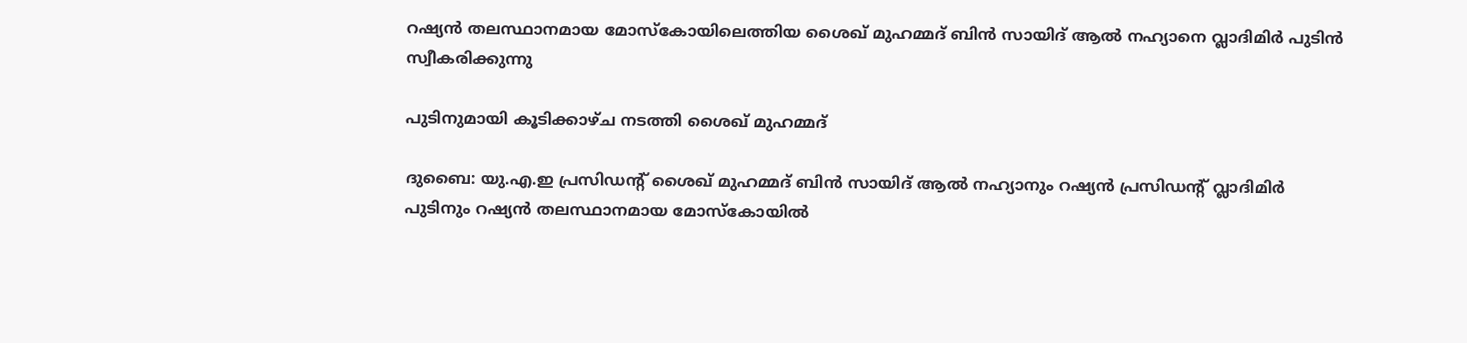റഷ്യൻ തലസ്ഥാനമായ മോസ്കോയിലെത്തിയ ശൈഖ് മുഹമ്മദ് ബിൻ സായിദ് ആൽ നഹ്യാനെ വ്ലാദിമിർ പുടിൻ സ്വീകരിക്കുന്നു

പുടിനുമായി കൂടിക്കാഴ്ച നടത്തി ശൈഖ് മുഹമ്മദ്

ദുബൈ: യു.എ.ഇ പ്രസിഡന്റ് ശൈഖ് മുഹമ്മദ് ബിൻ സായിദ് ആൽ നഹ്യാനും റഷ്യൻ പ്രസിഡന്റ് വ്ലാദിമിർ പുടിനും റഷ്യൻ തലസ്ഥാനമായ മോസ്കോയിൽ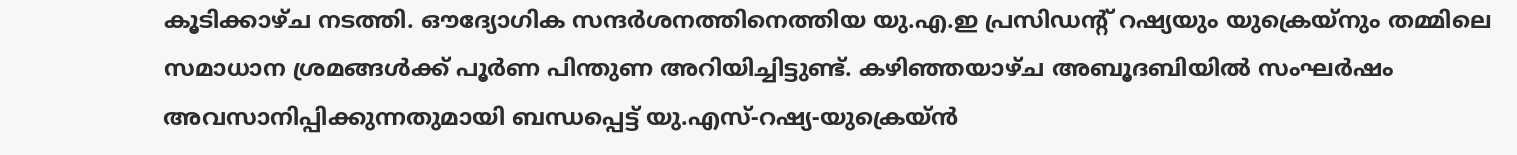കൂടിക്കാഴ്ച നടത്തി. ഔദ്യോഗിക സന്ദർശനത്തിനെത്തിയ യു.എ.ഇ പ്രസിഡന്‍റ് റഷ്യയും യുക്രെയ്നും തമ്മിലെ സമാധാന ശ്രമങ്ങൾക്ക് പൂർണ പിന്തുണ അറിയിച്ചിട്ടുണ്ട്. കഴിഞ്ഞയാഴ്ച അബൂദബിയിൽ സംഘർഷം അവസാനിപ്പിക്കുന്നതുമായി ബന്ധപ്പെട്ട് യു.എസ്-റഷ്യ-യുക്രെയ്ൻ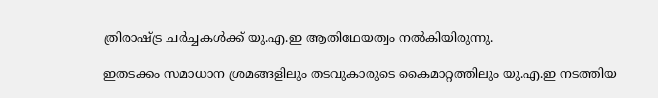ത്രിരാഷ്ട്ര ചർച്ചകൾക്ക് യു.എ.ഇ ആതിഥേയത്വം നൽകിയിരുന്നു.

ഇതടക്കം സമാധാന ശ്രമങ്ങളിലും തടവുകാരുടെ കൈമാറ്റത്തിലും യു.എ.ഇ നടത്തിയ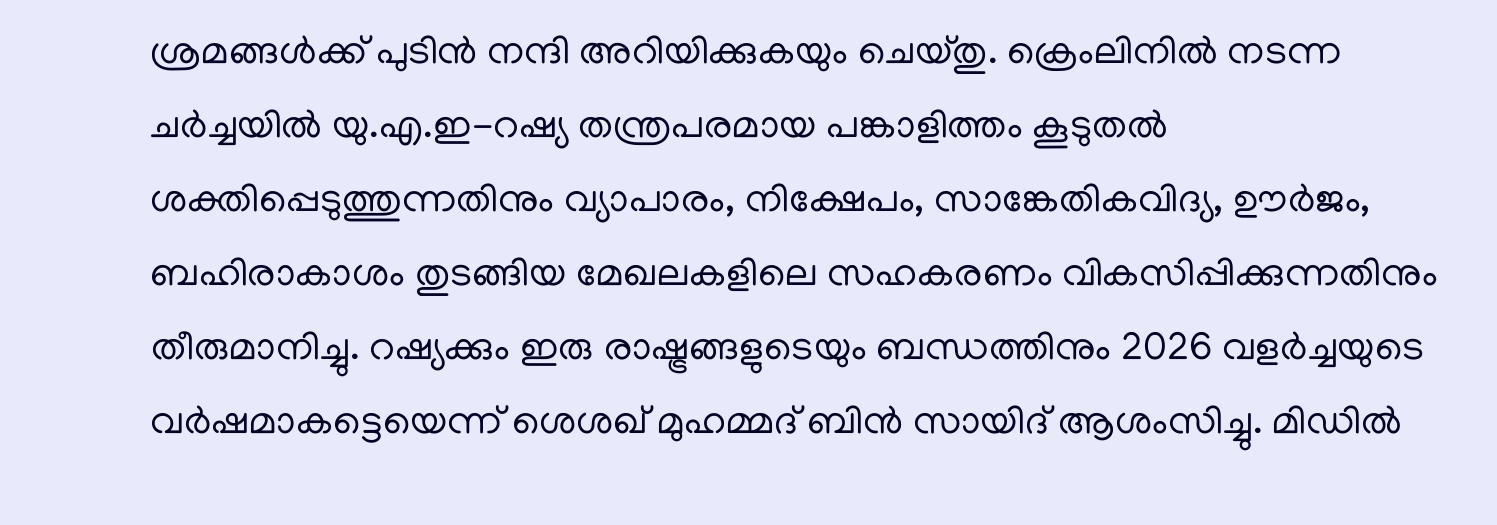ശ്രമങ്ങൾക്ക് പുടിൻ നന്ദി അറിയിക്കുകയും ചെയ്തു. ക്രെംലിനിൽ നടന്ന ചർച്ചയിൽ യു.എ.ഇ-റഷ്യ തന്ത്രപരമായ പങ്കാളിത്തം കൂടുതൽ ശക്തിപ്പെടുത്തുന്നതിനും വ്യാപാരം, നിക്ഷേപം, സാങ്കേതികവിദ്യ, ഊർജം, ബഹിരാകാശം തുടങ്ങിയ മേഖലകളിലെ സഹകരണം വികസിപ്പിക്കുന്നതിനും തീരുമാനിച്ചു. റഷ്യക്കും ഇരു രാഷ്ട്രങ്ങളുടെയും ബന്ധത്തിനും 2026 വളർച്ചയുടെ വർഷമാകട്ടെയെന്ന് ശെശഖ് മുഹമ്മദ് ബിൻ സായിദ് ആശംസിച്ചു. മിഡിൽ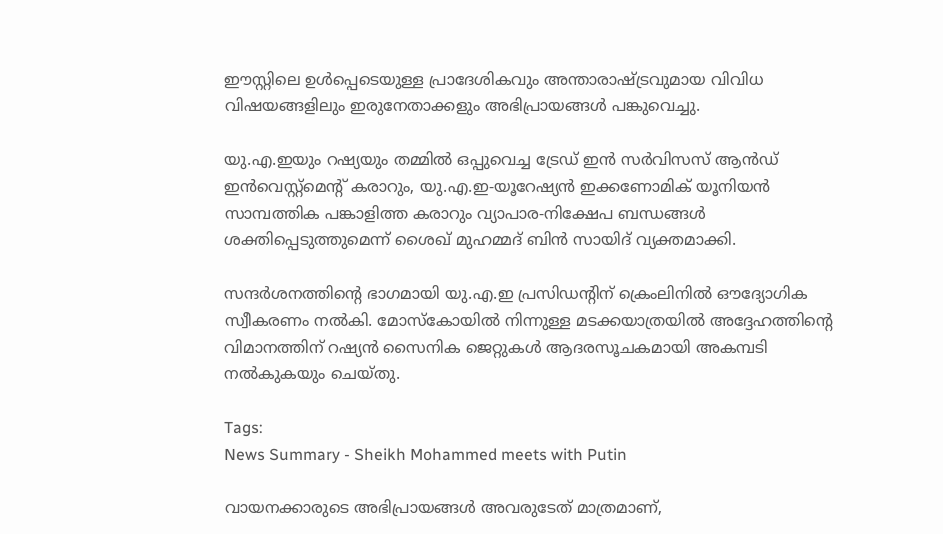ഈസ്റ്റിലെ ഉൾപ്പെടെയുള്ള പ്രാദേശികവും അന്താരാഷ്ട്രവുമായ വിവിധ വിഷയങ്ങളിലും ഇരുനേതാക്കളും അഭിപ്രായങ്ങൾ പങ്കുവെച്ചു.

യു.എ.ഇയും റഷ്യയും തമ്മിൽ ഒപ്പുവെച്ച ട്രേഡ് ഇൻ സർവിസസ് ആൻഡ് ഇൻവെസ്റ്റ്‌മെന്റ് കരാറും, യു.എ.ഇ-യൂറേഷ്യൻ ഇക്കണോമിക് യൂനിയൻ സാമ്പത്തിക പങ്കാളിത്ത കരാറും വ്യാപാര-നിക്ഷേപ ബന്ധങ്ങൾ ശക്തിപ്പെടുത്തുമെന്ന് ശൈഖ് മുഹമ്മദ് ബിൻ സായിദ് വ്യക്തമാക്കി.

സന്ദർശനത്തിന്റെ ഭാഗമായി യു.എ.ഇ പ്രസിഡന്‍റിന് ക്രെംലിനിൽ ഔദ്യോഗിക സ്വീകരണം നൽകി. മോസ്കോയിൽ നിന്നുള്ള മടക്കയാത്രയിൽ അദ്ദേഹത്തിന്റെ വിമാനത്തിന് റഷ്യൻ സൈനിക ജെറ്റുകൾ ആദരസൂചകമായി അകമ്പടി നൽകുകയും ചെയ്തു.

Tags:
News Summary - Sheikh Mohammed meets with Putin

വായനക്കാരുടെ അഭിപ്രായങ്ങള്‍ അവരുടേത് മാത്രമാണ്,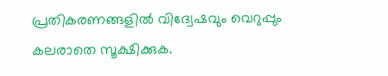പ്രതികരണങ്ങളിൽ വിദ്വേഷവും വെറുപ്പും കലരാതെ സൂക്ഷിക്കുക.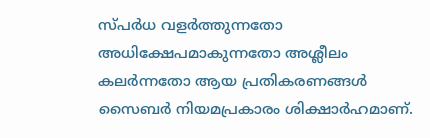സ്പർധ വളർത്തുന്നതോ അധിക്ഷേപമാകുന്നതോ അശ്ലീലം കലർന്നതോ ആയ പ്രതികരണങ്ങൾ സൈബർ നിയമപ്രകാരം ശിക്ഷാർഹമാണ്.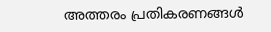അത്തരം പ്രതികരണങ്ങൾ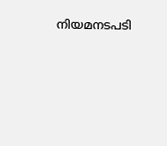നിയമനടപടി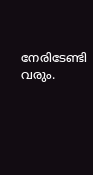നേരിടേണ്ടി വരും.